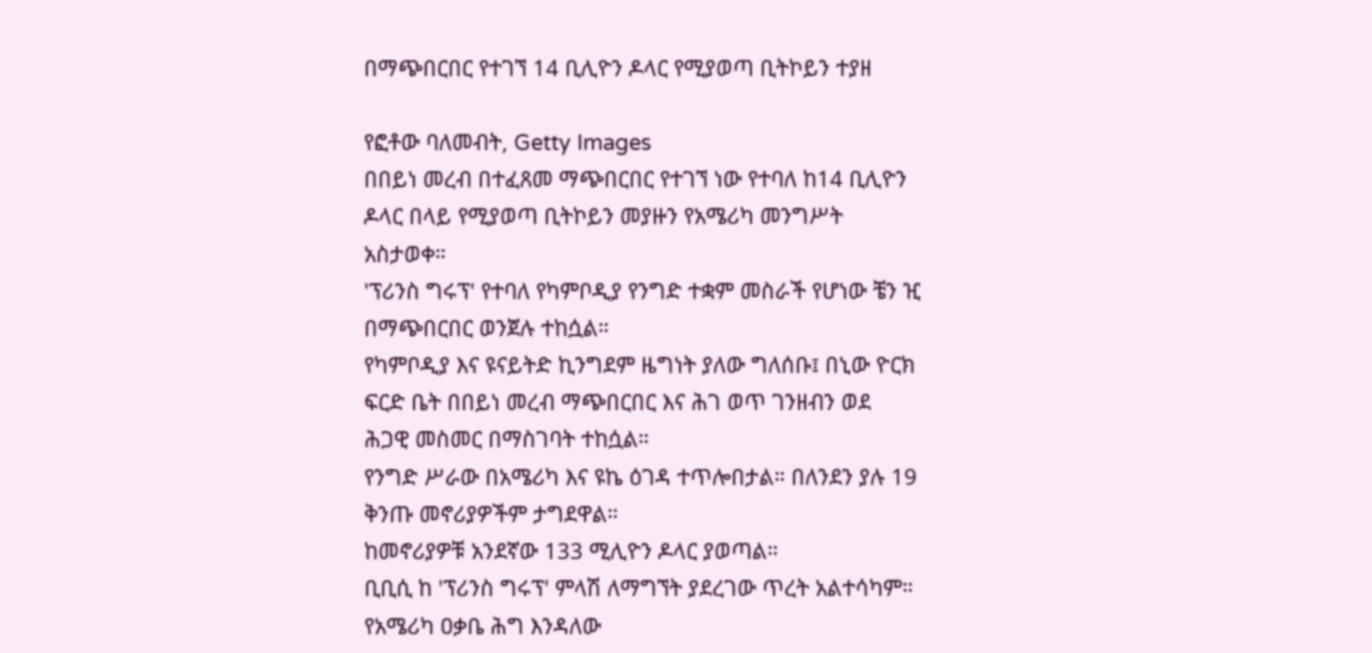በማጭበርበር የተገኘ 14 ቢሊዮን ዶላር የሚያወጣ ቢትኮይን ተያዘ

የፎቶው ባለመብት, Getty Images
በበይነ መረብ በተፈጸመ ማጭበርበር የተገኘ ነው የተባለ ከ14 ቢሊዮን ዶላር በላይ የሚያወጣ ቢትኮይን መያዙን የአሜሪካ መንግሥት አስታወቀ።
'ፕሪንስ ግሩፕ' የተባለ የካምቦዲያ የንግድ ተቋም መስራች የሆነው ቼን ዢ በማጭበርበር ወንጀሉ ተከሷል።
የካምቦዲያ እና ዩናይትድ ኪንግደም ዜግነት ያለው ግለሰቡ፤ በኒው ዮርክ ፍርድ ቤት በበይነ መረብ ማጭበርበር እና ሕገ ወጥ ገንዘብን ወደ ሕጋዊ መስመር በማስገባት ተከሷል።
የንግድ ሥራው በአሜሪካ እና ዩኬ ዕገዳ ተጥሎበታል። በለንደን ያሉ 19 ቅንጡ መኖሪያዎችም ታግደዋል።
ከመኖሪያዎቹ አንደኛው 133 ሚሊዮን ዶላር ያወጣል።
ቢቢሲ ከ 'ፕሪንስ ግሩፕ' ምላሽ ለማግኘት ያደረገው ጥረት አልተሳካም።
የአሜሪካ ዐቃቤ ሕግ እንዳለው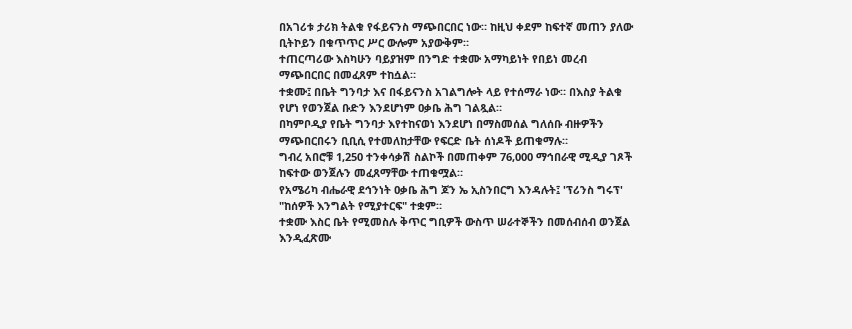በአገሪቱ ታሪክ ትልቁ የፋይናንስ ማጭበርበር ነው። ከዚህ ቀደም ከፍተኛ መጠን ያለው ቢትኮይን በቁጥጥር ሥር ውሎም አያውቅም።
ተጠርጣሪው እስካሁን ባይያዝም በንግድ ተቋሙ አማካይነት የበይነ መረብ ማጭበርበር በመፈጸም ተከሷል።
ተቋሙ፤ በቤት ግንባታ እና በፋይናንስ አገልግሎት ላይ የተሰማራ ነው። በእስያ ትልቁ የሆነ የወንጀል ቡድን እንደሆነም ዐቃቤ ሕግ ገልጿል።
በካምቦዲያ የቤት ግንባታ እየተከናወነ እንደሆነ በማስመሰል ግለሰቡ ብዙዎችን ማጭበርበሩን ቢቢሲ የተመለከታቸው የፍርድ ቤት ሰነዶች ይጠቁማሉ።
ግብረ አበሮቹ 1,250 ተንቀሳቃሽ ስልኮች በመጠቀም 76,000 ማኅበራዊ ሚዲያ ገጾች ከፍተው ወንጀሉን መፈጸማቸው ተጠቁሟል።
የአሜሪካ ብሔራዊ ደኅንነት ዐቃቤ ሕግ ጆን ኤ ኢስንበርግ እንዳሉት፤ 'ፕሪንስ ግሩፕ' "ከሰዎች እንግልት የሚያተርፍ" ተቋም።
ተቋሙ እስር ቤት የሚመስሉ ቅጥር ግቢዎች ውስጥ ሠራተኞችን በመሰብሰብ ወንጀል እንዲፈጽሙ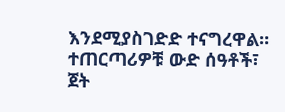እንደሚያስገድድ ተናግረዋል።
ተጠርጣሪዎቹ ውድ ሰዓቶች፣ ጀት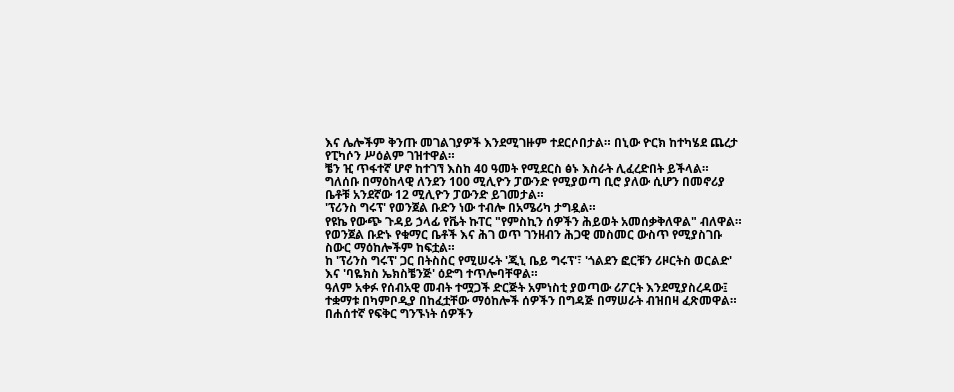እና ሌሎችም ቅንጡ መገልገያዎች እንደሚገዙም ተደርሶበታል። በኒው ዮርክ ከተካሄደ ጨረታ የፒካሶን ሥዕልም ገዝተዋል።
ቼን ዢ ጥፋተኛ ሆኖ ከተገኘ እስከ 40 ዓመት የሚደርስ ፅኑ እስራት ሊፈረድበት ይችላል።
ግለሰቡ በማዕከላዊ ለንደን 100 ሚሊዮን ፓውንድ የሚያወጣ ቢሮ ያለው ሲሆን በመኖሪያ ቤቶቹ አንደኛው 12 ሚሊዮን ፓውንድ ይገመታል።
'ፕሪንስ ግሩፕ' የወንጀል ቡድን ነው ተብሎ በአሜሪካ ታግዷል።
የዩኬ የውጭ ጉዳይ ኃላፊ የቬት ኩፐር "የምስኪን ሰዎችን ሕይወት አመሰቃቅለዋል" ብለዋል።
የወንጀል ቡድኑ የቁማር ቤቶች እና ሕገ ወጥ ገንዘብን ሕጋዊ መስመር ውስጥ የሚያስገቡ ስውር ማዕከሎችም ከፍቷል።
ከ 'ፕሪንስ ግሩፕ' ጋር በትስስር የሚሠሩት 'ጂኒ ቤይ ግሩፕ'፣ 'ጎልደን ፎርቹን ሪዞርትስ ወርልድ' እና 'ባዬክስ ኤክስቼንጅ' ዕድግ ተጥሎባቸዋል።
ዓለም አቀፉ የሰብአዊ መብት ተሟጋች ድርጅት አምነስቲ ያወጣው ሪፖርት እንደሚያስረዳው፤ ተቋማቱ በካምቦዲያ በከፈቷቸው ማዕከሎች ሰዎችን በግዳጅ በማሠራት ብዝበዛ ፈጽመዋል።
በሐሰተኛ የፍቅር ግንኙነት ሰዎችን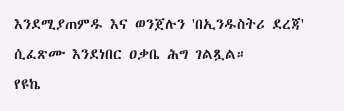እንደሚያጠምዱ እና ወንጀሉን 'በኢንዱስትሪ ደረጃ' ሲፈጽሙ እንደነበር ዐቃቤ ሕግ ገልጿል።
የዩኬ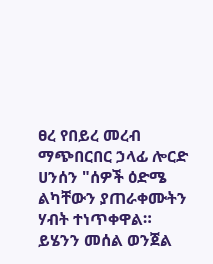ፀረ የበይረ መረብ ማጭበርበር ኃላፊ ሎርድ ሀንሰን "ሰዎች ዕድሜ ልካቸውን ያጠራቀሙትን ሃብት ተነጥቀዋል። ይሄንን መሰል ወንጀል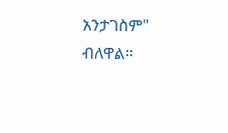አንታገስም" ብለዋል።